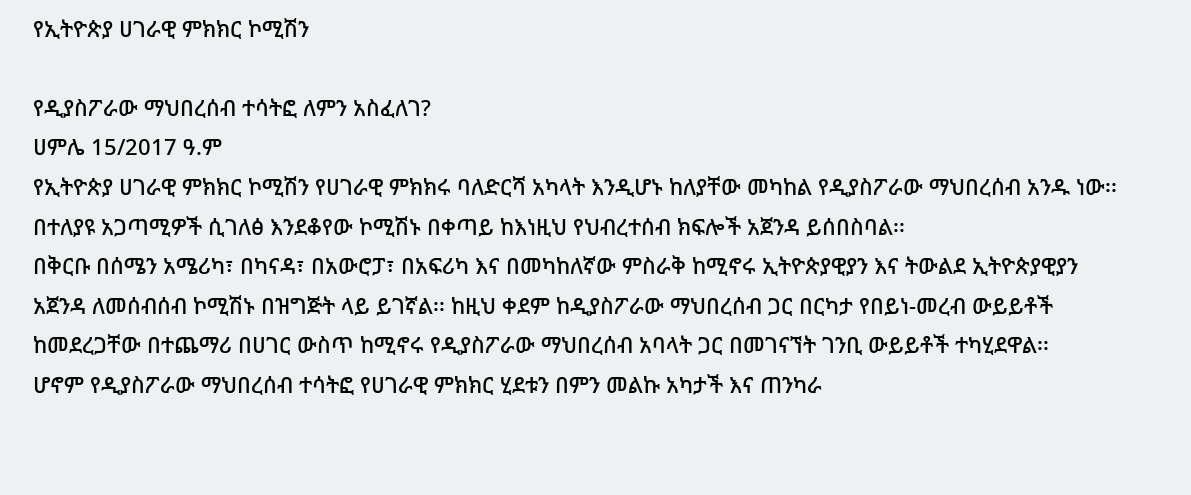የኢትዮጵያ ሀገራዊ ምክክር ኮሚሽን

የዲያስፖራው ማህበረሰብ ተሳትፎ ለምን አስፈለገ?
ሀምሌ 15/2017 ዓ.ም
የኢትዮጵያ ሀገራዊ ምክክር ኮሚሽን የሀገራዊ ምክክሩ ባለድርሻ አካላት እንዲሆኑ ከለያቸው መካከል የዲያስፖራው ማህበረሰብ አንዱ ነው፡፡ በተለያዩ አጋጣሚዎች ሲገለፅ እንደቆየው ኮሚሽኑ በቀጣይ ከእነዚህ የህብረተሰብ ክፍሎች አጀንዳ ይሰበስባል፡፡
በቅርቡ በሰሜን አሜሪካ፣ በካናዳ፣ በአውሮፓ፣ በአፍሪካ እና በመካከለኛው ምስራቅ ከሚኖሩ ኢትዮጵያዊያን እና ትውልደ ኢትዮጵያዊያን አጀንዳ ለመሰብሰብ ኮሚሽኑ በዝግጅት ላይ ይገኛል፡፡ ከዚህ ቀደም ከዲያስፖራው ማህበረሰብ ጋር በርካታ የበይነ-መረብ ውይይቶች ከመደረጋቸው በተጨማሪ በሀገር ውስጥ ከሚኖሩ የዲያስፖራው ማህበረሰብ አባላት ጋር በመገናኘት ገንቢ ውይይቶች ተካሂደዋል፡፡
ሆኖም የዲያስፖራው ማህበረሰብ ተሳትፎ የሀገራዊ ምክክር ሂደቱን በምን መልኩ አካታች እና ጠንካራ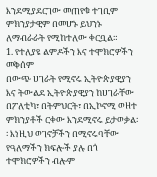እንደሚያደርገው መጠየቁ ተገቢም ምክንያታዊም በመሆኑ ይህንኑ ለማብራራት የሚከተለው ቀርቧል።
1. የተለያዩ ልምዶችን እና ተሞክሮዎችን መቅሰም
በውጭ ሀገራት የሚኖሩ ኢትዮጵያዊያን እና ትውልደ ኢትዮጵያዊያን ከሀገራቸው በፖለቲካ፣ በትምህርት፣ በኢኮኖሚ ወዘተ ምክንያቶች ርቀው እንደሚኖሩ ይታወቃል፡፡ እነዚህ ወገኖቻችን በሚኖሩባቸው የዓለማችን ክፍሎች ያሉ በጎ ተሞክሮዎችን ብሎም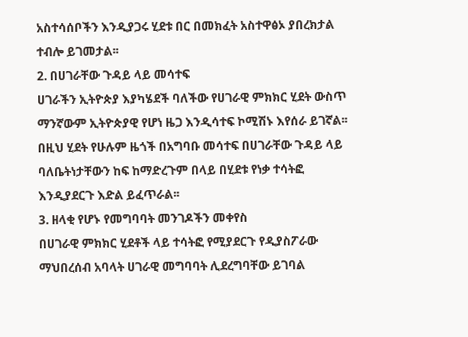አስተሳሰቦችን እንዲያጋሩ ሂደቱ በር በመክፈት አስተዋፅኦ ያበረክታል ተብሎ ይገመታል፡፡
2. በሀገራቸው ጉዳይ ላይ መሳተፍ
ሀገራችን ኢትዮጵያ እያካሄደች ባለችው የሀገራዊ ምክክር ሂደት ውስጥ ማንኛውም ኢትዮጵያዊ የሆነ ዜጋ እንዲሳተፍ ኮሚሽኑ እየሰራ ይገኛል፡፡ በዚህ ሂደት የሁሉም ዜጎች በአግባቡ መሳተፍ በሀገራቸው ጉዳይ ላይ ባለቤትነታቸውን ከፍ ከማድረጉም በላይ በሂደቱ የነቃ ተሳትፎ እንዲያደርጉ እድል ይፈጥራል፡፡
3. ዘላቂ የሆኑ የመግባባት መንገዶችን መቀየስ
በሀገራዊ ምክክር ሂደቶች ላይ ተሳትፎ የሚያደርጉ የዲያስፖራው ማህበረሰብ አባላት ሀገራዊ መግባባት ሊደረግባቸው ይገባል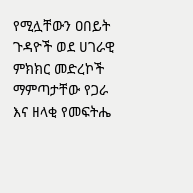የሚሏቸውን ዐበይት ጉዳዮች ወደ ሀገራዊ ምክክር መድረኮች ማምጣታቸው የጋራ እና ዘላቂ የመፍትሔ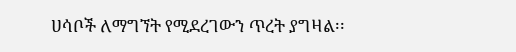ሀሳቦች ለማግኘት የሚደረገውን ጥረት ያግዛል፡፡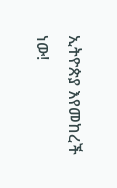ኢትዮጵያ እየመከረች ነው!